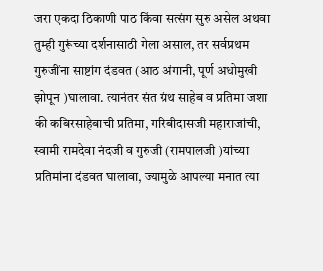जरा एकदा ठिकाणी पाठ किंवा सत्संग सुरु असेल अथवा तुम्ही गुरूंच्या दर्शनासाठी गेला असाल, तर सर्वप्रथम गुरुजींना साष्टांग दंडवत (आठ अंगानी, पूर्ण अधोमुखी झोपून )घालावा. त्यानंतर संत ग्रंथ साहेब व प्रतिमा जशा की कबिरसाहेबाची प्रतिमा, गरिबीदासजी महाराजांची, स्वामी रामदेवा नंदजी व गुरुजी (रामपालजी )यांच्या प्रतिमांना दंडवत घालावा, ज्यामुळे आपल्या मनात त्या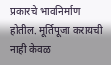प्रकारचे भावनिर्माण होतील. मूर्तिपूजा करायची नाही केवळ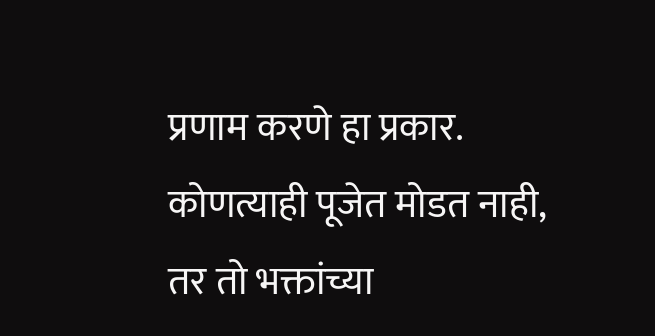प्रणाम करणे हा प्रकार. कोणत्याही पूजेत मोडत नाही, तर तो भक्तांच्या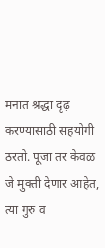मनात श्रद्धा दृढ़ करण्यासाठी सहयोगी ठरतो. पूजा तर केवळ जे मुक्ती देणार आहेत, त्या गुरु व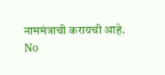नाममंत्राची करायची आहे.
No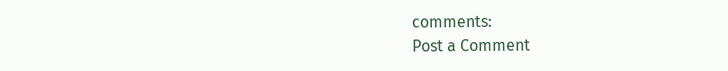comments:
Post a Comment